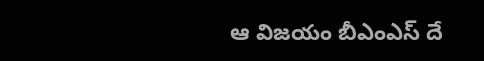ఆ విజ‌యం బీఎంఎస్ దే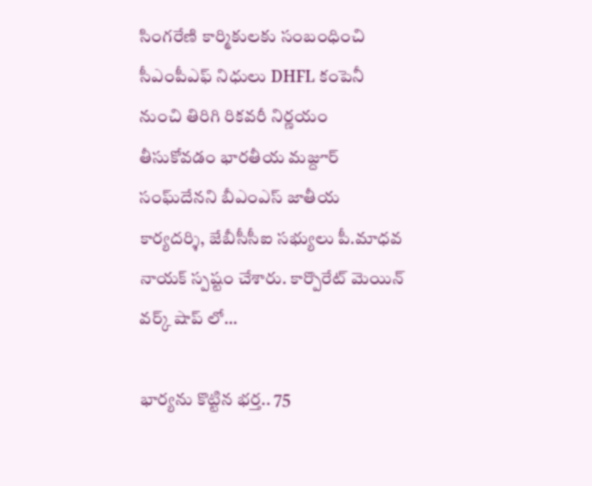సింగ‌రేణి కార్మికుల‌కు సంబంధించి సీఎంపీఎఫ్ నిధులు DHFL కంపెనీ నుంచి తిరిగి రిక‌వ‌రీ నిర్ణ‌యం తీసుకోవ‌డం భార‌తీయ మ‌జ్దూర్ సంఘ్‌దేన‌ని బీఎంఎస్‌ జాతీయ కార్యదర్శి, జేబీసీసీఐ సభ్యులు పీ.మాధవ నాయక్ స్ప‌ష్టం చేశారు. కార్పొరేట్ మెయిన్ వర్క్ షాప్ లో…

భార్యను కొట్టిన భర్త.. 75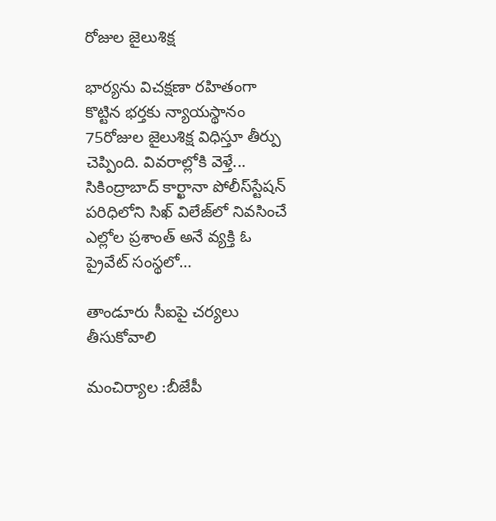రోజుల జైలుశిక్ష

భార్యను విచక్షణా రహితంగా కొట్టిన భర్తకు న్యాయస్థానం 75రోజుల జైలుశిక్ష విధిస్తూ తీర్పు చెప్పింది. వివరాల్లోకి వెళ్తే... సికింద్రాబాద్‌ కార్ఖానా పోలీస్‌స్టేషన్‌ పరిధిలోని సిఖ్‌ విలేజ్‌లో నివసించే ఎల్లోల ప్రశాంత్ అనే వ్యక్తి ఓ ప్రైవేట్ సంస్థలో…

తాండూరు సీఐపై చ‌ర్య‌లు తీసుకోవాలి

మంచిర్యాల :బీజేపీ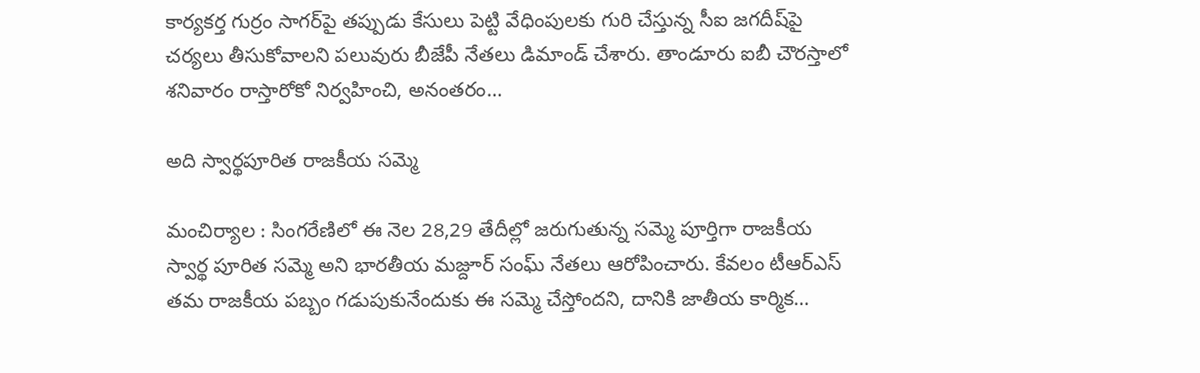కార్య‌క‌ర్త గుర్రం సాగ‌ర్‌పై త‌ప్పుడు కేసులు పెట్టి వేధింపుల‌కు గురి చేస్తున్న సీఐ జ‌గ‌దీష్‌పై చ‌ర్య‌లు తీసుకోవాల‌ని ప‌లువురు బీజేపీ నేత‌లు డిమాండ్ చేశారు. తాండూరు ఐబీ చౌర‌స్తాలో శ‌నివారం రాస్తారోకో నిర్వ‌హించి, అనంత‌రం…

అది స్వార్థ‌పూరిత రాజ‌కీయ స‌మ్మె

మంచిర్యాల : సింగ‌రేణిలో ఈ నెల 28,29 తేదీల్లో జ‌రుగుతున్న స‌మ్మె పూర్తిగా రాజ‌కీయ స్వార్థ పూరిత స‌మ్మె అని భార‌తీయ మ‌జ్దూర్ సంఘ్ నేత‌లు ఆరోపించారు. కేవ‌లం టీఆర్ఎస్ త‌మ రాజ‌కీయ ప‌బ్బం గ‌డుపుకునేందుకు ఈ స‌మ్మె చేస్తోంద‌ని, దానికి జాతీయ కార్మిక…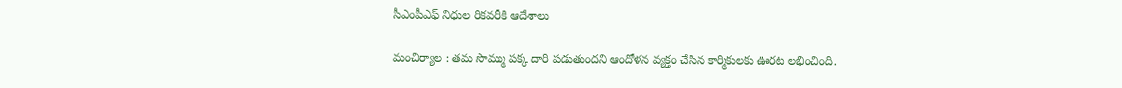సీఎంపీఎఫ్ నిధుల‌ రిక‌వ‌రీకి ఆదేశాలు

మంచిర్యాల : త‌మ సొమ్ము ప‌క్క దారి ప‌డుతుంద‌ని ఆందోళ‌న వ్య‌క్తం చేసిన కార్మికుల‌కు ఊర‌ట ల‌భించింది.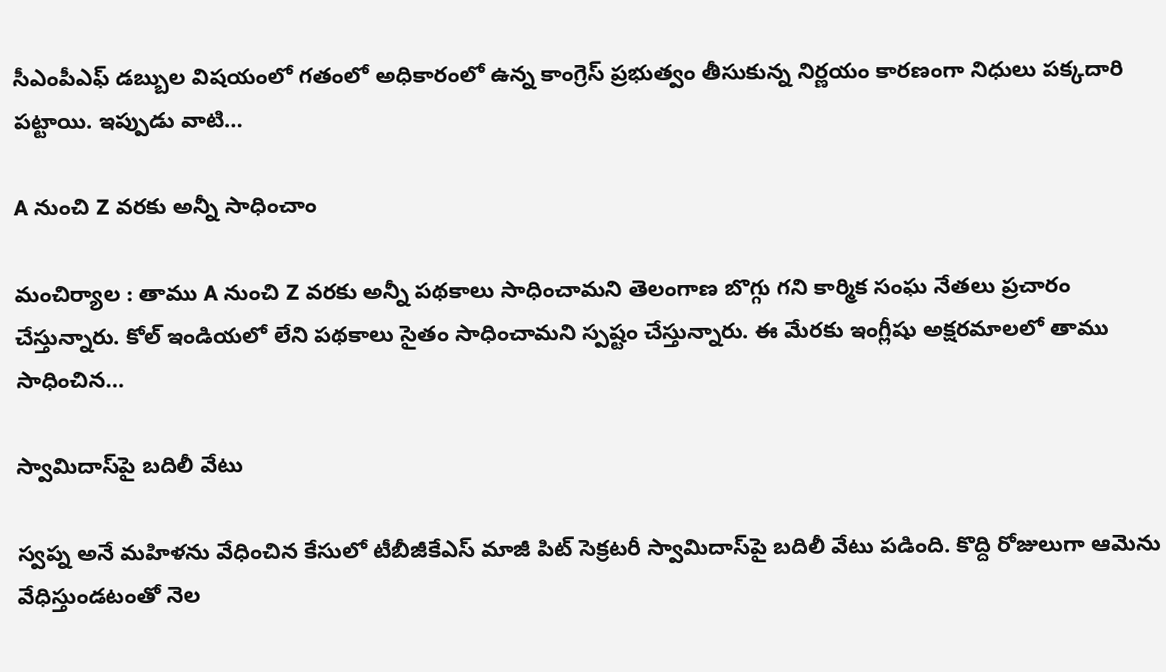సీఎంపీఎఫ్ డ‌బ్బుల విష‌యంలో గ‌తంలో అధికారంలో ఉన్న కాంగ్రెస్ ప్ర‌భుత్వం తీసుకున్న నిర్ణ‌యం కార‌ణంగా నిధులు ప‌క్క‌దారి ప‌ట్టాయి. ఇప్పుడు వాటి…

A నుంచి Z వ‌ర‌కు అన్నీ సాధించాం

మంచిర్యాల : తాము A నుంచి Z వ‌ర‌కు అన్నీ ప‌థ‌కాలు సాధించామ‌ని తెలంగాణ బొగ్గు గ‌ని కార్మిక సంఘ నేత‌లు ప్ర‌చారం చేస్తున్నారు. కోల్ ఇండియ‌లో లేని ప‌థ‌కాలు సైతం సాధించామ‌ని స్ప‌ష్టం చేస్తున్నారు. ఈ మేర‌కు ఇంగ్లీషు అక్ష‌ర‌మాల‌లో తాము సాధించిన…

స్వామిదాస్‌పై బ‌దిలీ వేటు

స్వ‌ప్న అనే మ‌హిళ‌ను వేధించిన కేసులో టీబీజీకేఎస్ మాజీ పిట్ సెక్ర‌ట‌రీ స్వామిదాస్‌పై బ‌దిలీ వేటు ప‌డింది. కొద్ది రోజులుగా ఆమెను వేధిస్తుండ‌టంతో నెల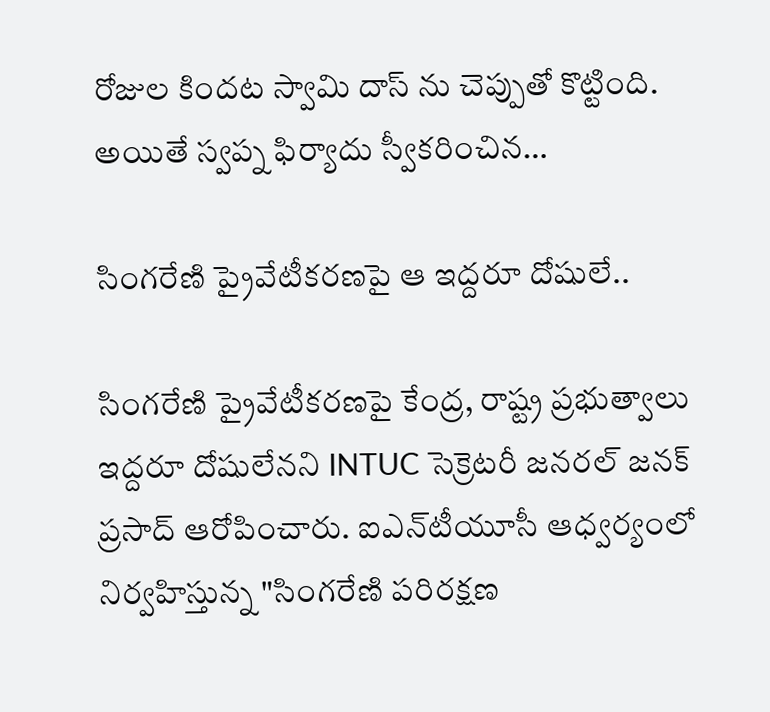రోజుల కింద‌ట‌ స్వామి దాస్ ను చెప్పుతో కొట్టింది. అయితే స్వ‌ప్న ఫిర్యాదు స్వీక‌రించిన…

సింగ‌రేణి ప్రైవేటీక‌ర‌ణ‌పై ఆ ఇద్ద‌రూ దోషులే..

సింగ‌రేణి ప్రైవేటీక‌ర‌ణ‌పై కేంద్ర‌, రాష్ట్ర ప్ర‌భుత్వాలు ఇద్ద‌రూ దోషులేన‌ని INTUC సెక్రెటరీ జనరల్ జనక్ ప్రసాద్ ఆరోపించారు. ఐఎన్‌టీయూసీ ఆధ్వ‌ర్యంలో నిర్వ‌హిస్తున్న "సింగరేణి పరిరక్షణ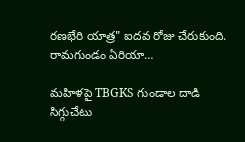రణభేరి యాత్ర" ఐదవ రోజు చేరుకుంది. రామ‌గుండం ఏరియా…

మహిళపై TBGKS గుండాల దాడి సిగ్గుచేటు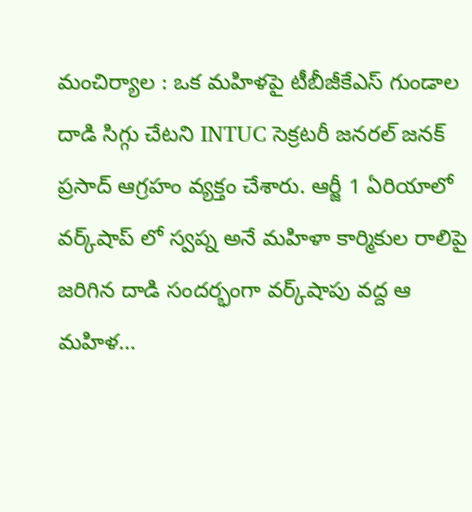మంచిర్యాల : ఒక మ‌హిళ‌పై టీబీజీకేఎస్ గుండాల దాడి సిగ్గు చేట‌ని INTUC సెక్రటరీ జనరల్ జనక్ ప్రసాద్ ఆగ్ర‌హం వ్య‌క్తం చేశారు. ఆర్జీ 1 ఏరియాలో వ‌ర్క్‌షాప్ లో స్వ‌ప్న అనే మ‌హిళా కార్మికుల రాలిపై జరిగిన దాడి సంద‌ర్భంగా వ‌ర్క్‌షాపు వ‌ద్ద ఆ మ‌హిళ…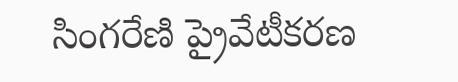సింగ‌రేణి ప్రైవేటీక‌ర‌ణ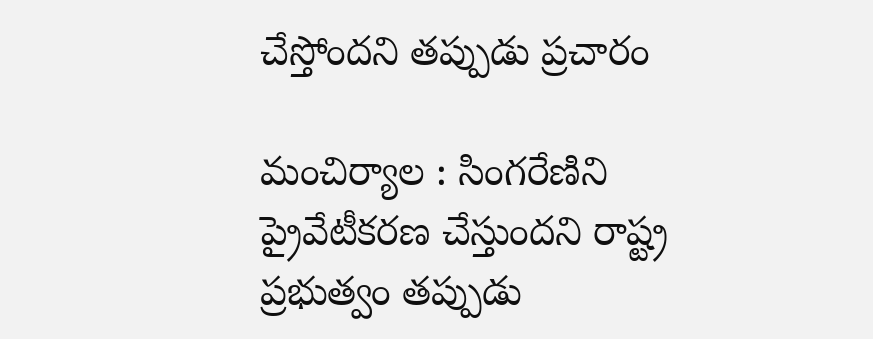చేస్తోంద‌ని త‌ప్పుడు ప్ర‌చారం

మంచిర్యాల : సింగరేణిని ప్రైవేటీకరణ చేస్తుందని రాష్ట్ర ప్రభుత్వం తప్పుడు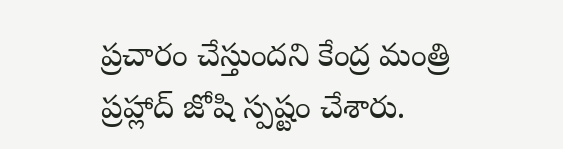ప్రచారం చేస్తుందని కేంద్ర మంత్రి ప్రహ్లాద్ జోషి స్ప‌ష్టం చేశారు.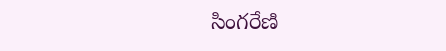సింగ‌రేణి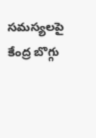స‌మ‌స్య‌ల‌పై కేంద్ర బొగ్గు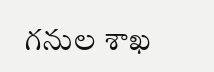గ‌నుల శాఖ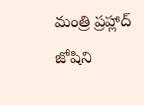మంత్రి ప్ర‌హ్లాద్ జోషిని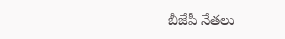బీజేపీ నేత‌లు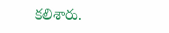క‌లిశారు.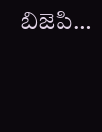బిజెపి…